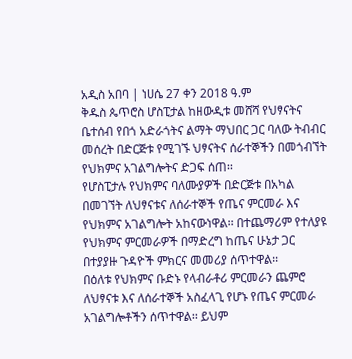አዲስ አበባ | ነሀሴ 27 ቀን 2018 ዓ.ም
ቅዱስ ጴጥሮስ ሆስፒታል ከዘውዲቱ መሸሻ የህፃናትና ቤተሰብ የበጎ አድራጎትና ልማት ማህበር ጋር ባለው ትብብር መሰረት በድርጅቱ የሚገኙ ህፃናትና ሰራተኞችን በመጎብኘት የህክምና አገልግሎትና ድጋፍ ሰጠ፡፡
የሆስፒታሉ የህክምና ባለሙያዎች በድርጅቱ በአካል በመገኘት ለህፃናቱና ለሰራተኞች የጤና ምርመራ እና የህክምና አገልግሎት አከናውነዋል፡፡ በተጨማሪም የተለያዩ የህክምና ምርመራዎች በማድረግ ከጤና ሁኔታ ጋር በተያያዙ ጉዳዮች ምክርና መመሪያ ሰጥተዋል፡፡
በዕለቱ የህክምና ቡድኑ የላብራቶሪ ምርመራን ጨምሮ ለህፃናቱ እና ለሰራተኞች አስፈላጊ የሆኑ የጤና ምርመራ አገልግሎቶችን ሰጥተዋል፡፡ ይህም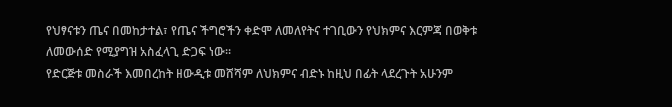የህፃናቱን ጤና በመከታተል፣ የጤና ችግሮችን ቀድሞ ለመለየትና ተገቢውን የህክምና እርምጃ በወቅቱ ለመውሰድ የሚያግዝ አስፈላጊ ድጋፍ ነው፡፡
የድርጅቱ መስራች እመበረከት ዘውዲቱ መሸሻም ለህክምና ብድኑ ከዚህ በፊት ላደረጉት አሁንም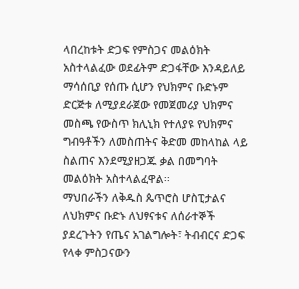ላበረከቱት ድጋፍ የምስጋና መልዕክት አስተላልፈው ወደፊትም ድጋፋቸው እንዳይለይ ማሳሰቢያ የሰጡ ሲሆን የህክምና ቡድኑም ድርጅቱ ለሚያደራጀው የመጀመሪያ ህክምና መስጫ የውስጥ ክሊኒክ የተለያዩ የህክምና ግብዓቶችን ለመስጠትና ቅድመ መከላከል ላይ ስልጠና እንደሚያዘጋጁ ቃል በመግባት መልዕክት አስተላልፈዋል፡፡
ማህበራችን ለቅዱስ ጴጥሮስ ሆስፒታልና ለህክምና ቡድኑ ለህፃናቱና ለሰራተኞች ያደረጉትን የጤና አገልግሎት፣ ትብብርና ድጋፍ የላቀ ምስጋናውን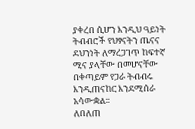ያቀረበ ሲሆን እንዲህ ዓይነት ትብብሮች የህፃናትን ጤናና ደህንነት ለማረጋገጥ ከፍተኛ ሚና ያላቸው በመሆናቸው በቀጣይም የጋራ ትብብሩ እንዲጠናከር እንደሚሰራ አሳውቋል፡፡
ለበለጠ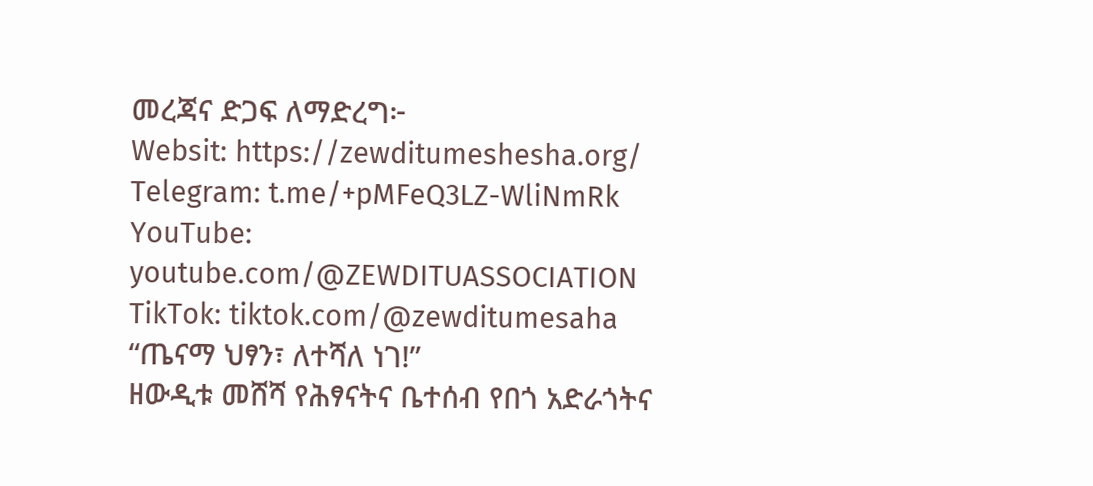መረጃና ድጋፍ ለማድረግ፦
Websit: https://zewditumeshesha.org/
Telegram: t.me/+pMFeQ3LZ-WliNmRk
YouTube: youtube.com/@ZEWDITUASSOCIATION
TikTok: tiktok.com/@zewditumesaha
“ጤናማ ህፃን፣ ለተሻለ ነገ!”
ዘውዲቱ መሸሻ የሕፃናትና ቤተሰብ የበጎ አድራጎትና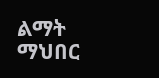ልማት ማህበር